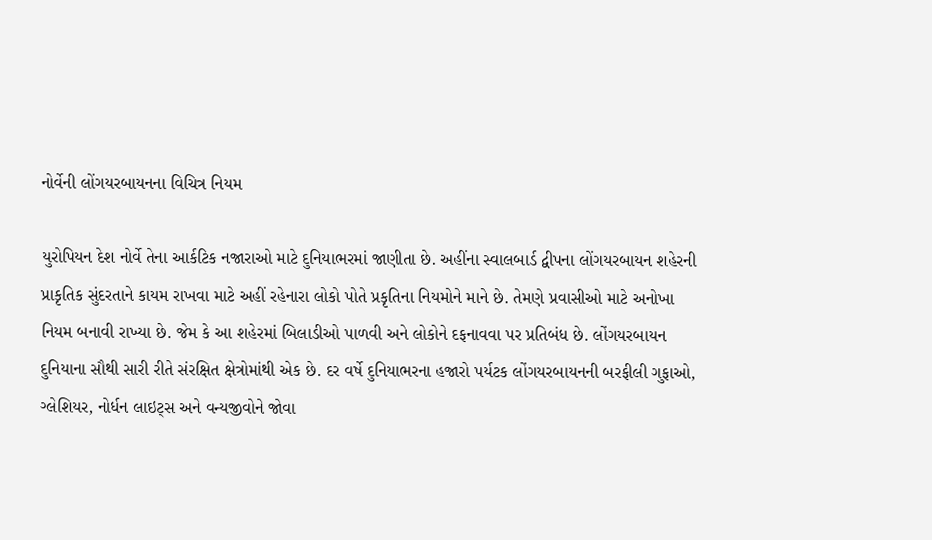નોર્વેની લોંગયરબાયનના વિચિત્ર નિયમ

યુરોપિયન દેશ નોર્વે તેના આર્કટિક નજારાઓ માટે દુનિયાભરમાં જાણીતા છે. અહીંના સ્વાલબાર્ડ દ્વીપના લોંગયરબાયન શહેરની પ્રાકૃતિક સુંદરતાને કાયમ રાખવા માટે અહીં રહેનારા લોકો પોતે પ્રકૃતિના નિયમોને માને છે. તેમણે પ્રવાસીઓ માટે અનોખા નિયમ બનાવી રાખ્યા છે. જેમ કે આ શહેરમાં બિલાડીઓ પાળવી અને લોકોને દફનાવવા પર પ્રતિબંધ છે. લોંગયરબાયન દુનિયાના સૌથી સારી રીતે સંરક્ષિત ક્ષેત્રોમાંથી એક છે. દર વર્ષે દુનિયાભરના હજારો પર્યટક લોંગયરબાયનની બરફીલી ગુફાઓ, ગ્લેશિયર, નોર્ધન લાઇટ્સ અને વન્યજીવોને જોવા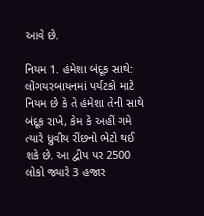આવે છે.

નિયમ 1. હંમેશા બંદૂક સાથે: લોંગયરબાયનમાં પર્યટકો માટે નિયમ છે કે તે હંમેશા તેની સાથે બંદૂક રાખે, કેમ કે અહીં ગમે ત્યારે ધ્રુવીય રીંછનો ભેટો થઈ શકે છે. આ દ્વીપ પર 2500 લોકો જ્યારે 3 હજાર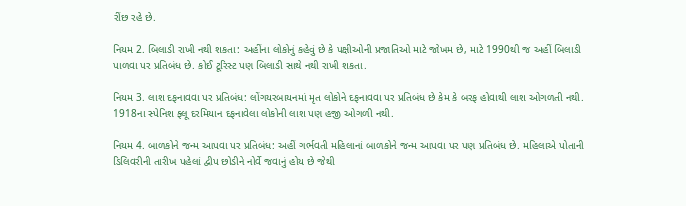રીંછ રહે છે.

નિયમ 2. બિલાડી રાખી નથી શકતા: અહીંના લોકોનું કહેવું છે કે પક્ષીઓની પ્રજાતિઓ માટે જોખમ છે, માટે 1990થી જ અહીં બિલાડી પાળવા પર પ્રતિબંધ છે. કોઈ ટૂરિસ્ટ પણ બિલાડી સાથે નથી રાખી શકતા.

નિયમ 3. લાશ દફનાવવા પર પ્રતિબંધ: લોંગયરબાયનમાં મૃત લોકોને દફનાવવા પર પ્રતિબંધ છે કેમ કે બરફ હોવાથી લાશ ઓગળતી નથી. 1918ના સ્પેનિશ ફ્લૂ દરમિયાન દફનાવેલા લોકોની લાશ પણ હજી ઓગળી નથી.

નિયમ 4. બાળકોને જન્મ આપવા પર પ્રતિબંધ: અહીં ગર્ભવતી મહિલાનાં બાળકોને જન્મ આપવા પર પણ પ્રતિબંધ છે. મહિલાએ પોતાની ડિલિવરીની તારીખ પહેલાં દ્વીપ છોડીને નોર્વે જવાનું હોય છે જેથી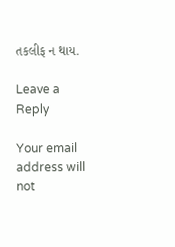તકલીફ ન થાય.

Leave a Reply

Your email address will not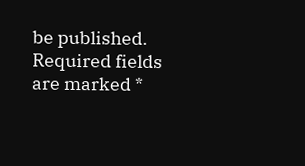be published. Required fields are marked *